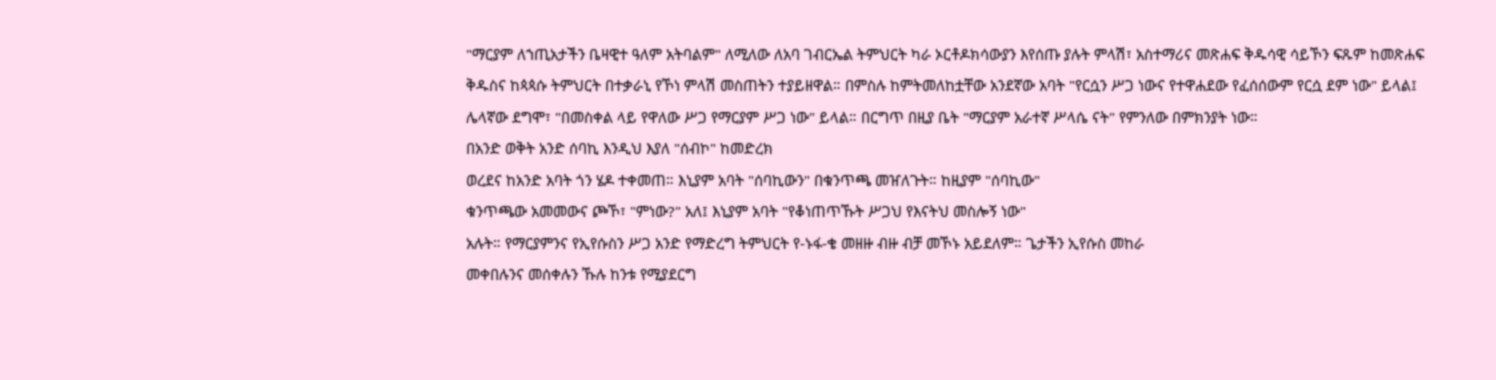"ማርያም ለኀጢአታችን ቤዛዊተ ዓለም አትባልም" ለሚለው ለአባ ገብርኤል ትምህርት ካራ ኦርቶዶክሳውያን እየሰጡ ያሉት ምላሽ፣ አስተማሪና መጽሐፍ ቅዱሳዊ ሳይኾን ፍጹም ከመጽሐፍ ቅዱስና ከጳጳሱ ትምህርት በተቃራኒ የኾነ ምላሽ መስጠትን ተያይዘዋል። በምስሉ ከምትመለከቷቸው አንደኛው አባት "የርሷን ሥጋ ነውና የተዋሐደው የፈሰሰውም የርሷ ደም ነው" ይላል፤ ሌላኛው ደግሞ፣ "በመስቀል ላይ የዋለው ሥጋ የማርያም ሥጋ ነው" ይላል። በርግጥ በዚያ ቤት "ማርያም አራተኛ ሥላሴ ናት" የምንለው በምክንያት ነው።
በአንድ ወቅት አንድ ሰባኪ እንዲህ እያለ "ሰብኮ" ከመድረክ
ወረደና ከአንድ አባት ጎን ሄዶ ተቀመጠ። እኒያም አባት "ሰባኪውን" በቁንጥጫ መዠለጉት። ከዚያም "ሰባኪው"
ቁንጥጫው አመመውና ጮኾ፣ "ምነው?" አለ፤ እኒያም አባት "የቆነጠጥኹት ሥጋህ የእናትህ መስሎኝ ነው"
አሉት። የማርያምንና የኢየሱስን ሥጋ አንድ የማድረግ ትምህርት የ-ኑፋ-ቄ መዘዙ ብዙ ብቻ መኾኑ አይደለም። ጌታችን ኢየሱስ መከራ
መቀበሉንና መሰቀሉን ኹሉ ከንቱ የሚያደርግ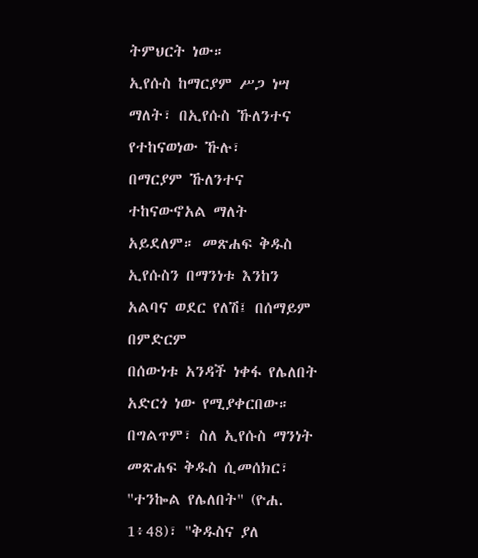ትምህርት ነው።
ኢየሱስ ከማርያም ሥጋ ነሣ ማለት፣ በኢየሱስ ኹለንተና የተከናወነው ኹሉ፣
በማርያም ኹለንተና ተከናውኖአል ማለት አይደለም። መጽሐፍ ቅዱስ ኢየሱስን በማንነቱ እንከን አልባና ወደር የለሽ፤ በሰማይም በምድርም
በሰውነቱ አንዳች ነቀፋ የሌለበት አድርጎ ነው የሚያቀርበው። በግልጥም፣ ስለ ኢየሱስ ማንነት መጽሐፍ ቅዱስ ሲመሰክር፣
"ተንኰል የሌለበት" (ዮሐ. 1፥48)፣ "ቅዱስና ያለ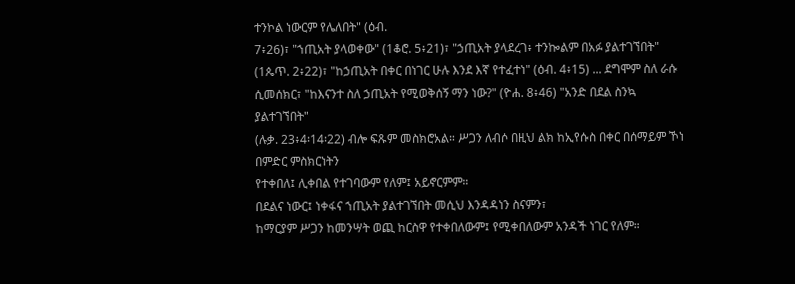ተንኮል ነውርም የሌለበት" (ዕብ.
7፥26)፣ "ኀጢአት ያላወቀው" (1ቆሮ. 5፥21)፣ "ኃጢአት ያላደረገ፥ ተንኰልም በአፉ ያልተገኘበት"
(1ጴጥ. 2፥22)፣ "ከኃጢአት በቀር በነገር ሁሉ እንደ እኛ የተፈተነ" (ዕብ. 4፥15) ... ደግሞም ስለ ራሱ
ሲመሰክር፣ "ከእናንተ ስለ ኃጢአት የሚወቅሰኝ ማን ነው?" (ዮሐ. 8፥46) "አንድ በደል ስንኳ ያልተገኘበት"
(ሉቃ. 23፥4፡14፡22) ብሎ ፍጹም መስክሮአል። ሥጋን ለብሶ በዚህ ልክ ከኢየሱስ በቀር በሰማይም ኾነ በምድር ምስክርነትን
የተቀበለ፤ ሊቀበል የተገባውም የለም፤ አይኖርምም።
በደልና ነውር፤ ነቀፋና ኀጢአት ያልተገኘበት መሲህ እንዳዳነን ስናምን፣
ከማርያም ሥጋን ከመንሣት ወጪ ከርስዋ የተቀበለውም፤ የሚቀበለውም አንዳች ነገር የለም።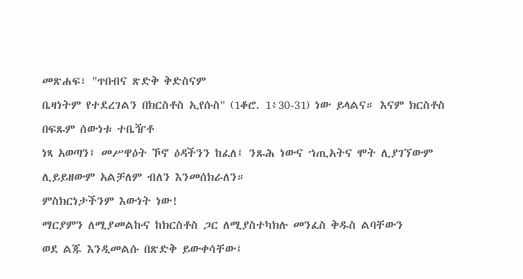መጽሐፍ፣ "ጥበብና ጽድቅ ቅድስናም
ቤዛነትም የተደረገልን በክርስቶስ ኢየሱስ" (1ቆሮ. 1፥30-31) ነው ይላልና። እናም ክርስቶስ በፍጹም ሰውነቱ ተቤዥቶ
ነጻ አወጣን፤ መሥዋዕት ኾኖ ዕዳችንን ከፈለ፤ ንጹሕ ነውና ኀጢአትና ሞት ሊያገኘውም ሊይይዘውም አልቻለም ብለን እንመሰክራለን።
ምስክርነታችንም እውነት ነው!
ማርያምን ለሚያመልኩና ከክርስቶስ ጋር ለሚያስተካክሉ መንፈስ ቅዱስ ልባቸውን
ወደ ልጁ እንዲመልሱ በጽድቅ ይውቀሳቸው፤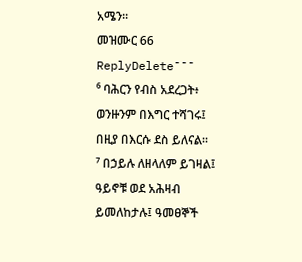አሜን።
መዝሙር 66
ReplyDelete¯¯¯
⁶ ባሕርን የብስ አደረጋት፥ ወንዙንም በእግር ተሻገሩ፤ በዚያ በእርሱ ደስ ይለናል።
⁷ በኃይሉ ለዘላለም ይገዛል፤ ዓይኖቹ ወደ አሕዛብ ይመለከታሉ፤ ዓመፀኞች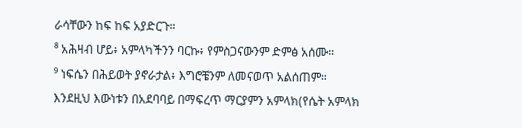ራሳቸውን ከፍ ከፍ አያድርጉ።
⁸ አሕዛብ ሆይ፥ አምላካችንን ባርኩ፥ የምስጋናውንም ድምፅ አሰሙ።
⁹ ነፍሴን በሕይወት ያኖራታል፥ እግሮቼንም ለመናወጥ አልሰጠም።
እንደዚህ እውነቱን በአደባባይ በማፍረጥ ማርያምን አምላክ(የሴት አምላክ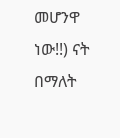መሆንዋ ነው!!) ናት በማለት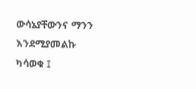ውሳኔያቸውንና ማንን እንደሚያመልኩ ካሳወቁ ፤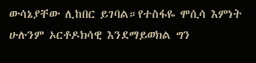ውሳኔያቸው ሊከበር ይገባል።የተስፋዬ ሞሲሳ እምነት ሁሉንም ኦርቶዶክሳዊ እንደማይወክል ግን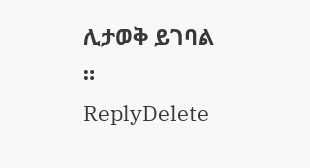ሊታወቅ ይገባል ።
ReplyDelete